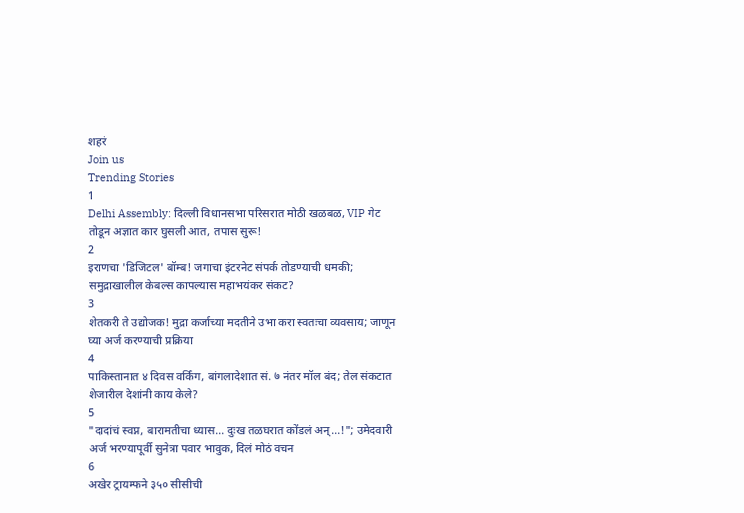शहरं
Join us
Trending Stories
1
Delhi Assembly: दिल्ली विधानसभा परिसरात मोठी खळबळ, VIP गेट तोडून अज्ञात कार घुसली आत, तपास सुरू!
2
इराणचा 'डिजिटल' बॉम्ब! जगाचा इंटरनेट संपर्क तोडण्याची धमकी; समुद्राखालील केबल्स कापल्यास महाभयंकर संकट?
3
शेतकरी ते उद्योजक! मुद्रा कर्जाच्या मदतीने उभा करा स्वतःचा व्यवसाय; जाणून घ्या अर्ज करण्याची प्रक्रिया
4
पाकिस्तानात ४ दिवस वर्किंग, बांगलादेशात सं. ७ नंतर मॉल बंद; तेल संकटात शेजारील देशांनी काय केले?
5
"दादांचं स्वप्न, बारामतीचा ध्यास... दुःख तळघरात कोंडलं अन्...!"; उमेदवारी अर्ज भरण्यापूर्वी सुनेत्रा पवार भावुक, दिलं मोठं वचन
6
अखेर ट्रायम्फने ३५० सीसीची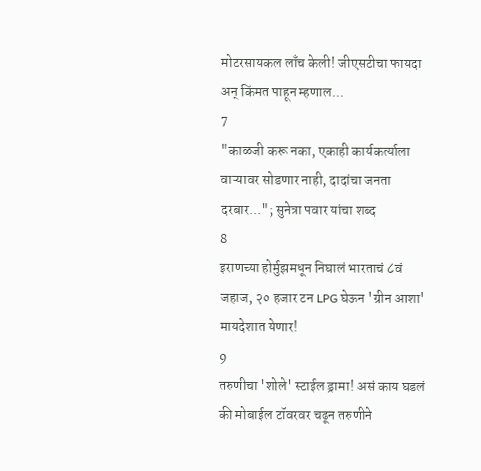मोटरसायकल लाँच केली! जीएसटीचा फायदा अन् किंमत पाहून म्हणाल...
7
"काळजी करू नका, एकाही कार्यकर्त्याला वाऱ्यावर सोडणार नाही, दादांचा जनता दरबार..."; सुनेत्रा पवार यांचा शब्द
8
इराणच्या होर्मुझमधून निघालं भारताचं ८वं जहाज, २० हजार टन LPG घेऊन 'ग्रीन आशा' मायदेशात येणार!
9
तरुणीचा 'शोले' स्टाईल ड्रामा! असं काय घडलं की मोबाईल टॉवरवर चढून तरुणीने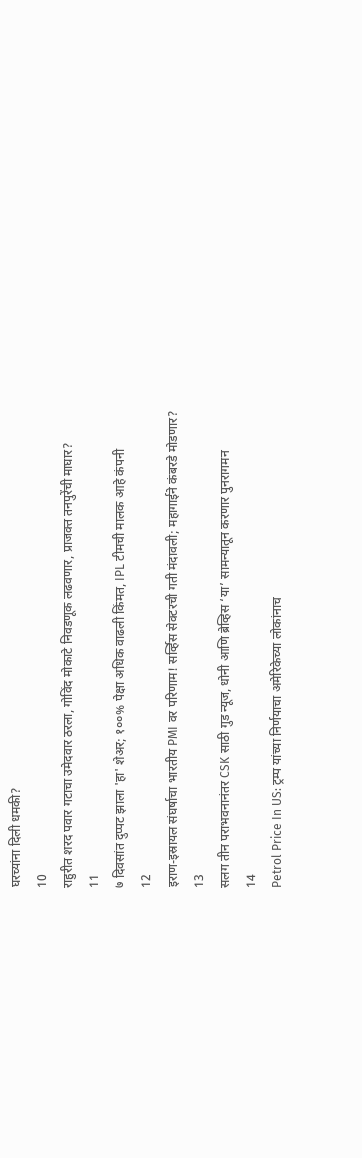घरच्यांना दिली धमकी?
10
राहुरीत शरद पवार गटाचा उमेदवार ठरला, गोविंद मोकाटे निवडणूक लढवणार, प्राजक्त तनपुरेंची माघार?
11
७ दिवसांत दुप्पट झाला 'हा' शेअर; १००% पेक्षा अधिक वाढली किंमत, IPL टीमची मालक आहे कंपनी
12
इराण-इस्रायल संघर्षाचा भारतीय PMI वर परिणाम! सर्व्हिस सेक्टरची गती मंदावली; महागाईने कंबरडे मोडणार?
13
सलग तीन पराभवनानंतर CSK साठी गुड न्यूज, धोनी आणि ब्रेव्हिस ‘या’ सामन्यातून करणार पुनरागमन
14
Petrol Price In US: ट्रम्प यांच्या निर्णयाचा अमेरिकेच्या लोकांनाच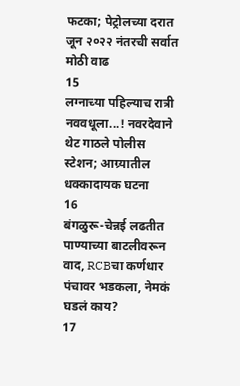फटका; पेट्रोलच्या दरात जून २०२२ नंतरची सर्वात मोठी वाढ
15
लग्नाच्या पहिल्याच रात्री नववधूला...! नवरदेवाने थेट गाठले पोलीस स्टेशन; आग्र्यातील धक्कादायक घटना
16
बंगळुरू-चेन्नई लढतीत पाण्याच्या बाटलीवरून वाद, RCBचा कर्णधार पंचावर भडकला, नेमकं घडलं काय?
17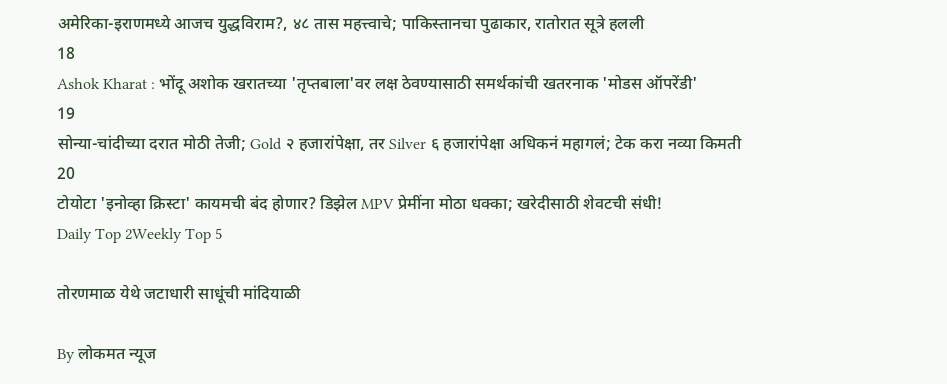अमेरिका-इराणमध्ये आजच युद्धविराम?, ४८ तास महत्त्वाचे; पाकिस्तानचा पुढाकार, रातोरात सूत्रे हलली
18
Ashok Kharat : भोंदू अशोक खरातच्या 'तृप्तबाला'वर लक्ष ठेवण्यासाठी समर्थकांची खतरनाक 'मोडस ऑपरेंडी'
19
सोन्या-चांदीच्या दरात मोठी तेजी; Gold २ हजारांपेक्षा, तर Silver ६ हजारांपेक्षा अधिकनं महागलं; टेक करा नव्या किमती
20
टोयोटा 'इनोव्हा क्रिस्टा' कायमची बंद होणार? डिझेल MPV प्रेमींना मोठा धक्का; खरेदीसाठी शेवटची संधी!
Daily Top 2Weekly Top 5

तोरणमाळ येथे जटाधारी साधूंची मांदियाळी

By लोकमत न्यूज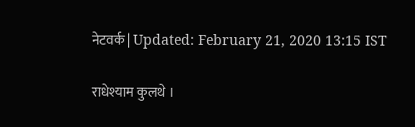नेटवर्क | Updated: February 21, 2020 13:15 IST

राधेश्याम कुलथे ।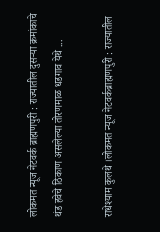लोकमत न्यूज नेटवर्क ब्राह्मणपुरी : राज्यातील दुसऱ्या क्रमांकाचे थंड हवेचे ठिकाण असलेल्या तोरणमाळ धडगाव येथे ...

राधेश्याम कुलथे ।लोकमत न्यूज नेटवर्कब्राह्मणपुरी : राज्यातील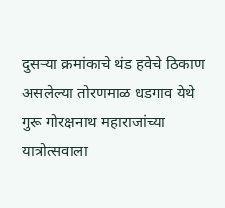दुसऱ्या क्रमांकाचे थंड हवेचे ठिकाण असलेल्या तोरणमाळ धडगाव येथे गुरू गोरक्षनाथ महाराजांच्या यात्रोत्सवाला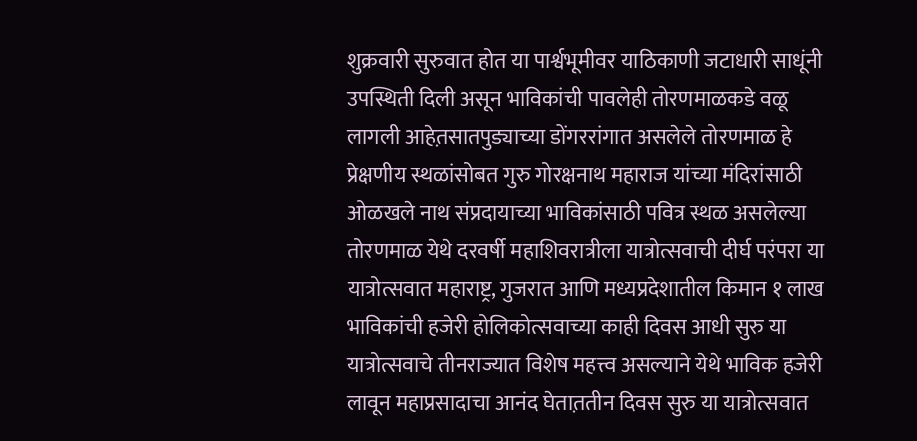शुक्रवारी सुरुवात होत या पार्श्वभूमीवर याठिकाणी जटाधारी साधूंनी उपस्थिती दिली असून भाविकांची पावलेही तोरणमाळकडे वळू लागली आहेत़सातपुड्याच्या डोंगररांगात असलेले तोरणमाळ हे प्रेक्षणीय स्थळांसोबत गुरु गोरक्षनाथ महाराज यांच्या मंदिरांसाठी ओळखले नाथ संप्रदायाच्या भाविकांसाठी पवित्र स्थळ असलेल्या तोरणमाळ येथे दरवर्षी महाशिवरात्रीला यात्रोत्सवाची दीर्घ परंपरा या यात्रोत्सवात महाराष्ट्र, गुजरात आणि मध्यप्रदेशातील किमान १ लाख भाविकांची हजेरी होलिकोत्सवाच्या काही दिवस आधी सुरु या यात्रोत्सवाचे तीनराज्यात विशेष महत्त्व असल्याने येथे भाविक हजेरी लावून महाप्रसादाचा आनंद घेतात़तीन दिवस सुरु या यात्रोत्सवात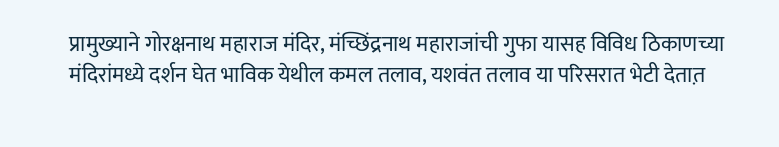प्रामुख्याने गोरक्षनाथ महाराज मंदिर, मंच्छिंद्रनाथ महाराजांची गुफा यासह विविध ठिकाणच्या मंदिरांमध्ये दर्शन घेत भाविक येथील कमल तलाव, यशवंत तलाव या परिसरात भेटी देतात़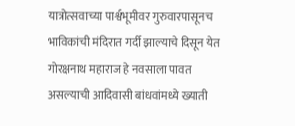यात्रोत्सवाच्या पार्श्वभूमीवर गुरुवारपासूनच भाविकांची मंदिरात गर्दी झाल्याचे दिसून येत गोरक्षनाथ महाराज हे नवसाला पावत असल्याची आदिवासी बांधवांमध्ये ख्याती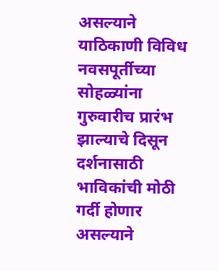असल्याने याठिकाणी विविध नवसपूर्तीच्या सोहळ्यांना गुरुवारीच प्रारंभ झाल्याचे दिसून दर्शनासाठी भाविकांची मोठी गर्दी होणार असल्याने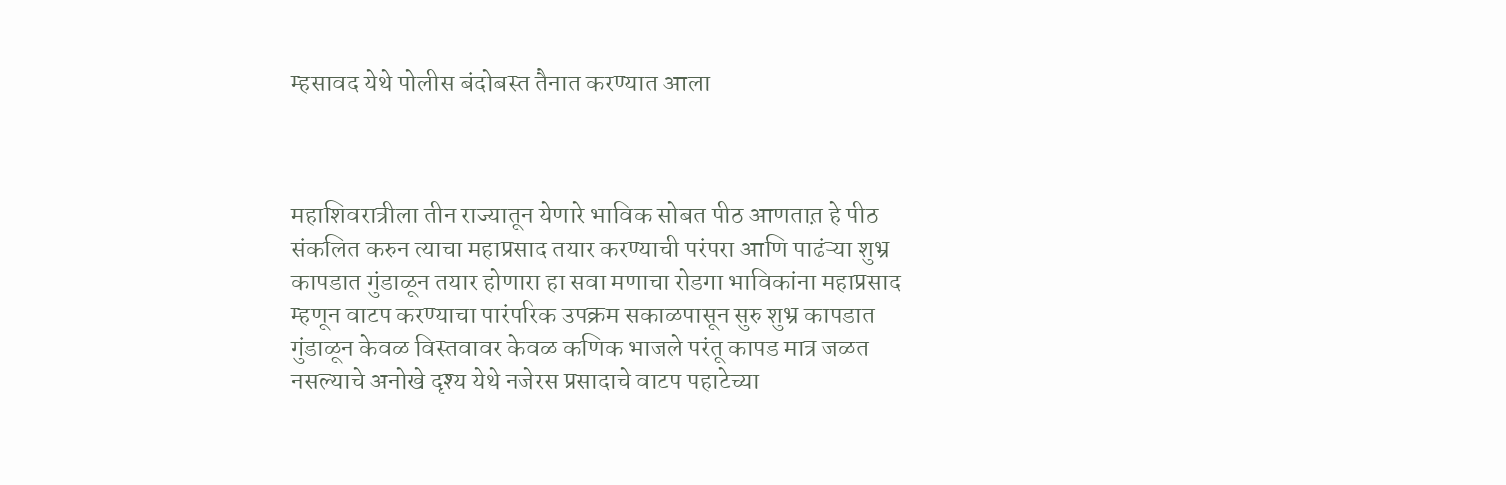म्हसावद येथे पोलीस बंदोबस्त तैनात करण्यात आला



महाशिवरात्रीला तीन राज्यातून येणारे भाविक सोबत पीठ आणतात़ हे पीठ संकलित करुन त्याचा महाप्रसाद तयार करण्याची परंपरा आणि पाढंऱ्या शुभ्र कापडात गुंडाळून तयार होणारा हा सवा मणाचा रोडगा भाविकांना महाप्रसाद म्हणून वाटप करण्याचा पारंपरिक उपक्रम सकाळपासून सुरु शुभ्र कापडात गुंडाळून केवळ विस्तवावर केवळ कणिक भाजले परंतू कापड मात्र जळत नसल्याचे अनोखे दृश्य येथे नजेरस प्रसादाचे वाटप पहाटेच्या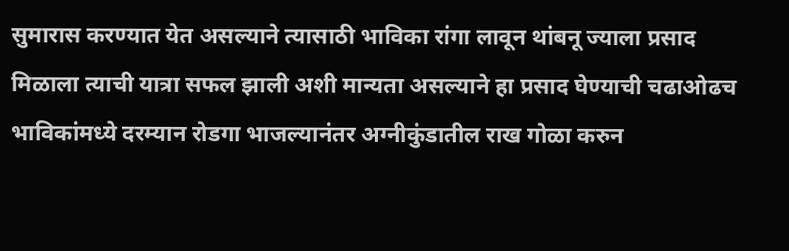सुमारास करण्यात येत असल्याने त्यासाठी भाविका रांगा लावून थांबनू ज्याला प्रसाद मिळाला त्याची यात्रा सफल झाली अशी मान्यता असल्याने हा प्रसाद घेण्याची चढाओढच भाविकांमध्ये दरम्यान रोडगा भाजल्यानंतर अग्नीकुंडातील राख गोळा करुन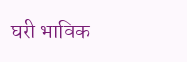घरी भाविक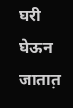घरी घेऊन जातात़